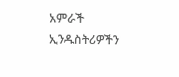አምራች ኢንዱስትሪዎችን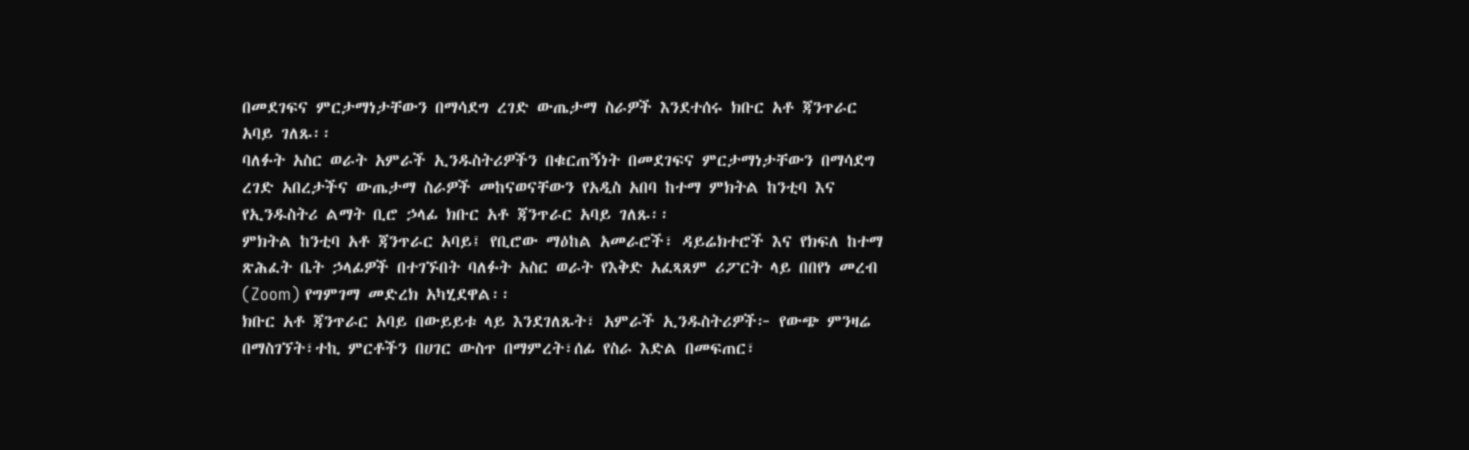በመደገፍና ምርታማነታቸውን በማሳደግ ረገድ ውጤታማ ስራዎች እንደተሰሩ ክቡር አቶ ጃንጥራር አባይ ገለጹ፡፡
ባለፉት አስር ወራት አምራች ኢንዱስትሪዎችን በቁርጠኝነት በመደገፍና ምርታማነታቸውን በማሳደግ ረገድ አበረታችና ውጤታማ ስራዎች መከናወናቸውን የአዲስ አበባ ከተማ ምክትል ከንቲባ እና የኢንዱስትሪ ልማት ቢሮ ኃላፊ ክቡር አቶ ጃንጥራር አባይ ገለጹ፡፡
ምክትል ከንቲባ አቶ ጃንጥራር አባይ፤ የቢሮው ማዕከል አመራሮች፣ ዳይሬክተሮች እና የክፍለ ከተማ ጽሕፈት ቤት ኃላፊዎች በተገኙበት ባለፉት አስር ወራት የእቅድ አፈጻጸም ሪፖርት ላይ በበየነ መረብ (Zoom) የግምገማ መድረክ አካሂደዋል፡፡
ክቡር አቶ ጃንጥራር አባይ በውይይቱ ላይ እንደገለጹት፣ አምራች ኢንዱስትሪዎች፦ የውጭ ምንዛሬ በማስገኘት፣ተኪ ምርቶችን በሀገር ውስጥ በማምረት፣ሰፊ የስራ እድል በመፍጠር፣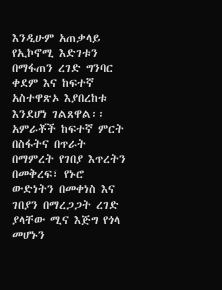እንዲሁም አጠቃላይ የኢኮኖሚ እድገቱን በማፋጠን ረገድ ግንባር ቀደም እና ከፍተኛ አስተዋጽኦ እያበረከቱ እንደሆነ ገልጸዋል፡፡
አምራቾች ከፍተኛ ምርት በስፋትና በጥራት በማምረት የገበያ እጥረትን በመቅረፍ፣ የኑሮ ውድነትን በመቀነስ እና ገበያን በማረጋጋት ረገድ ያላቸው ሚና እጅግ የጎላ መሆኑን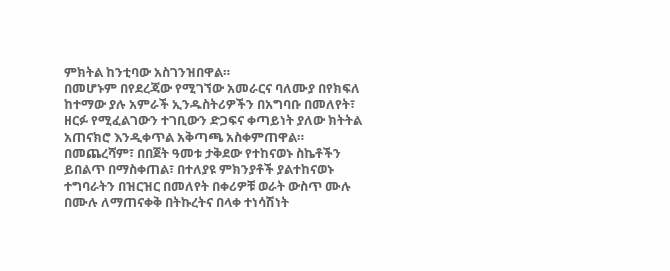ምክትል ከንቲባው አስገንዝበዋል።
በመሆኑም በየደረጃው የሚገኘው አመራርና ባለሙያ በየክፍለ ከተማው ያሉ አምራች ኢንዱስትሪዎችን በአግባቡ በመለየት፣ ዘርፉ የሚፈልገውን ተገቢውን ድጋፍና ቀጣይነት ያለው ክትትል አጠናክሮ እንዲቀጥል አቅጣጫ አስቀምጠዋል።
በመጨረሻም፣ በበጀት ዓመቱ ታቅደው የተከናወኑ ስኬቶችን ይበልጥ በማስቀጠል፣ በተለያዩ ምክንያቶች ያልተከናወኑ ተግባራትን በዝርዝር በመለየት በቀሪዎቹ ወራት ውስጥ ሙሉ በሙሉ ለማጠናቀቅ በትኩረትና በላቀ ተነሳሽነት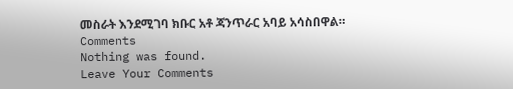መስራት እንደሚገባ ክቡር አቶ ጃንጥራር አባይ አሳስበዋል።
Comments
Nothing was found.
Leave Your Comments